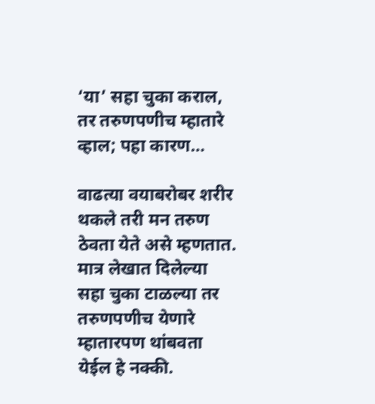‘या’ सहा चुका कराल, तर तरुणपणीच म्हातारे व्हाल; पहा कारण…

वाढत्या वयाबरोबर शरीर थकले तरी मन तरुण ठेवता येते असे म्हणतात. मात्र लेखात दिलेल्या सहा चुका टाळल्या तर तरुणपणीच येणारे म्हातारपण थांबवता येईल हे नक्की.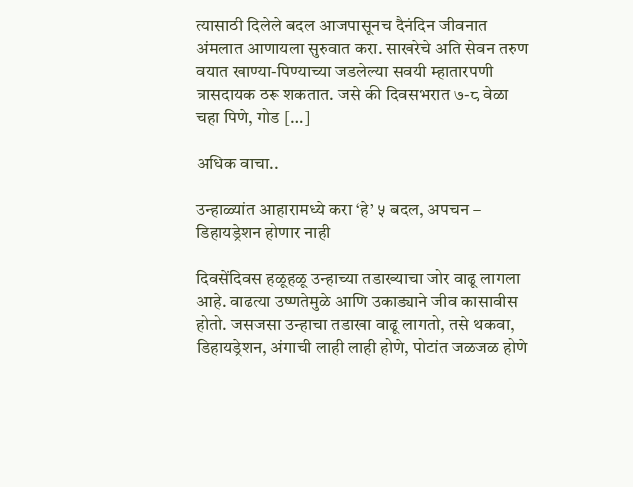त्यासाठी दिलेले बदल आजपासूनच दैनंदिन जीवनात अंमलात आणायला सुरुवात करा. साखरेचे अति सेवन तरुण वयात खाण्या-पिण्याच्या जडलेल्या सवयी म्हातारपणी त्रासदायक ठरू शकतात. जसे की दिवसभरात ७-८ वेळा चहा पिणे, गोड […]

अधिक वाचा..

उन्हाळ्यांत आहारामध्ये करा ‘हे’ ५ बदल, अपचन – डिहायड्रेशन होणार नाही

दिवसेंदिवस हळूहळू उन्हाच्या तडाख्याचा जोर वाढू लागला आहे. वाढत्या उष्णतेमुळे आणि उकाड्याने जीव कासावीस होतो. जसजसा उन्हाचा तडाखा वाढू लागतो, तसे थकवा, डिहायड्रेशन, अंगाची लाही लाही होणे, पोटांत जळजळ होणे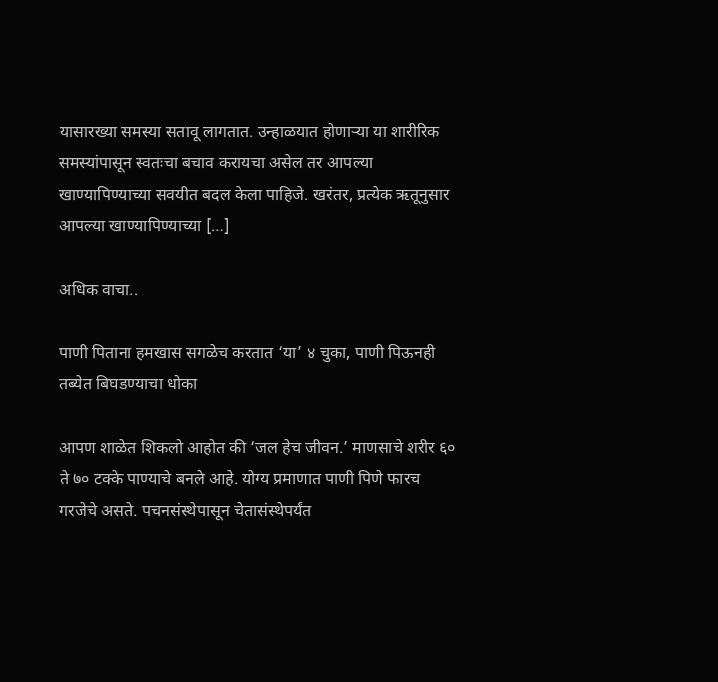यासारख्या समस्या सतावू लागतात. उन्हाळयात होणाऱ्या या शारीरिक समस्यांपासून स्वतःचा बचाव करायचा असेल तर आपल्या खाण्यापिण्याच्या सवयीत बदल केला पाहिजे. खरंतर, प्रत्येक ऋतूनुसार आपल्या खाण्यापिण्याच्या […]

अधिक वाचा..

पाणी पिताना हमखास सगळेच करतात ‘या’ ४ चुका, पाणी पिऊनही तब्येत बिघडण्याचा धोका

आपण शाळेत शिकलो आहोत की ‘जल हेच जीवन.’ माणसाचे शरीर ६० ते ७० टक्के पाण्याचे बनले आहे. योग्य प्रमाणात पाणी पिणे फारच गरजेचे असते. पचनसंस्थेपासून चेतासंस्थेपर्यंत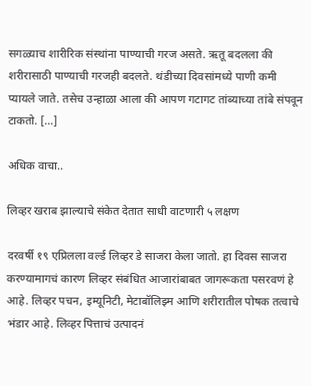सगळ्याच शारीरिक संस्थांना पाण्याची गरज असते. ऋतू बदलला की शरीरासाठी पाण्याची गरजही बदलते. थंडीच्या दिवसांमध्ये पाणी कमी प्यायले जाते. तसेच उन्हाळा आला की आपण गटागट तांब्याच्या तांबे संपवून टाकतो. […]

अधिक वाचा..

लिव्हर खराब झाल्याचे संकेत देतात साधी वाटणारी ५ लक्षण

दरवर्षी १९ एप्रिलला वर्ल्ड लिव्हर डे साजरा केला जातो. हा दिवस साजरा करण्यामागचं कारण लिव्हर संबंधित आजारांबाबत जागरूकता पसरवणं हे आहे. लिव्हर पचन, इम्यूनिटी, मेटाबॉलिझ्म आणि शरीरातील पोषक तत्वाचे भंडार आहे. लिव्हर पित्ताचं उत्पादनं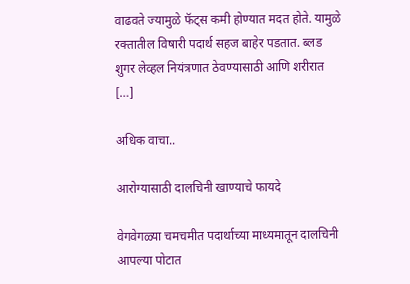वाढवते ज्यामुळे फॅट्स कमी होण्यात मदत होते. यामुळे रक्तातील विषारी पदार्थ सहज बाहेर पडतात. ब्लड शुगर लेव्हल नियंत्रणात ठेवण्यासाठी आणि शरीरात […]

अधिक वाचा..

आरोग्यासाठी दालचिनी खाण्याचे फायदे

वेगवेगळ्या चमचमीत पदार्थाच्या माध्यमातून दालचिनी आपल्या पोटात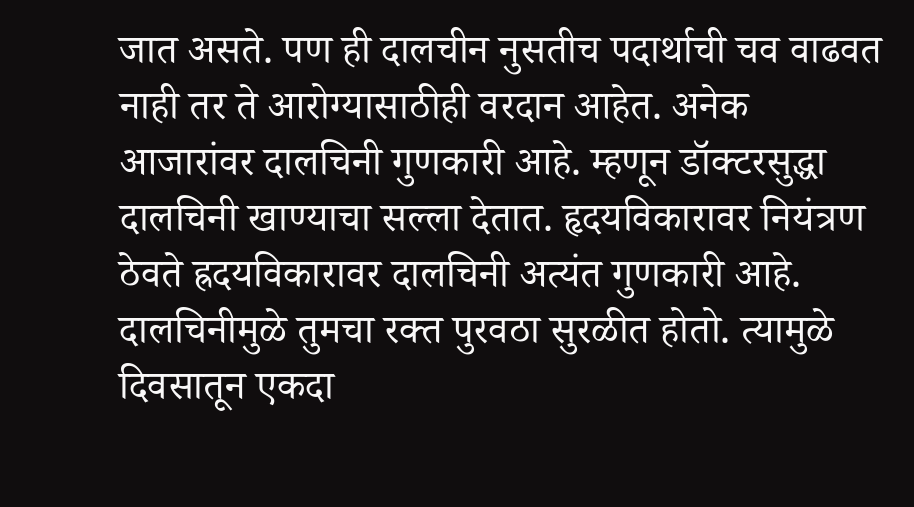जात असते. पण ही दालचीन नुसतीच पदार्थाची चव वाढवत नाही तर ते आरोग्यासाठीही वरदान आहेत. अनेक आजारांवर दालचिनी गुणकारी आहे. म्हणून डॉक्टरसुद्धा दालचिनी खाण्याचा सल्ला देतात. हृदयविकारावर नियंत्रण ठेवते ह्रदयविकारावर दालचिनी अत्यंत गुणकारी आहे. दालचिनीमुळे तुमचा रक्त पुरवठा सुरळीत होतो. त्यामुळे दिवसातून एकदा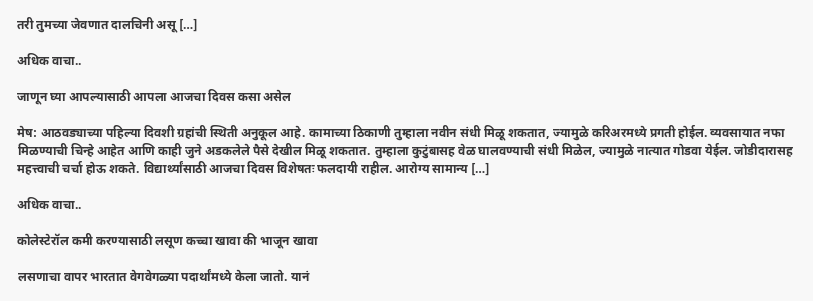तरी तुमच्या जेवणात दालचिनी असू […]

अधिक वाचा..

जाणून घ्या आपल्यासाठी आपला आजचा दिवस कसा असेल

मेष: आठवड्याच्या पहिल्या दिवशी ग्रहांची स्थिती अनुकूल आहे. कामाच्या ठिकाणी तुम्हाला नवीन संधी मिळू शकतात, ज्यामुळे करिअरमध्ये प्रगती होईल. व्यवसायात नफा मिळण्याची चिन्हे आहेत आणि काही जुने अडकलेले पैसे देखील मिळू शकतात. तुम्हाला कुटुंबासह वेळ घालवण्याची संधी मिळेल, ज्यामुळे नात्यात गोडवा येईल. जोडीदारासह महत्त्वाची चर्चा होऊ शकते. विद्यार्थ्यांसाठी आजचा दिवस विशेषतः फलदायी राहील. आरोग्य सामान्य […]

अधिक वाचा..

कोलेस्टेरॉल कमी करण्यासाठी लसूण कच्चा खावा की भाजून खावा

लसणाचा वापर भारतात वेगवेगळ्या पदार्थांमध्ये केला जातो. यानं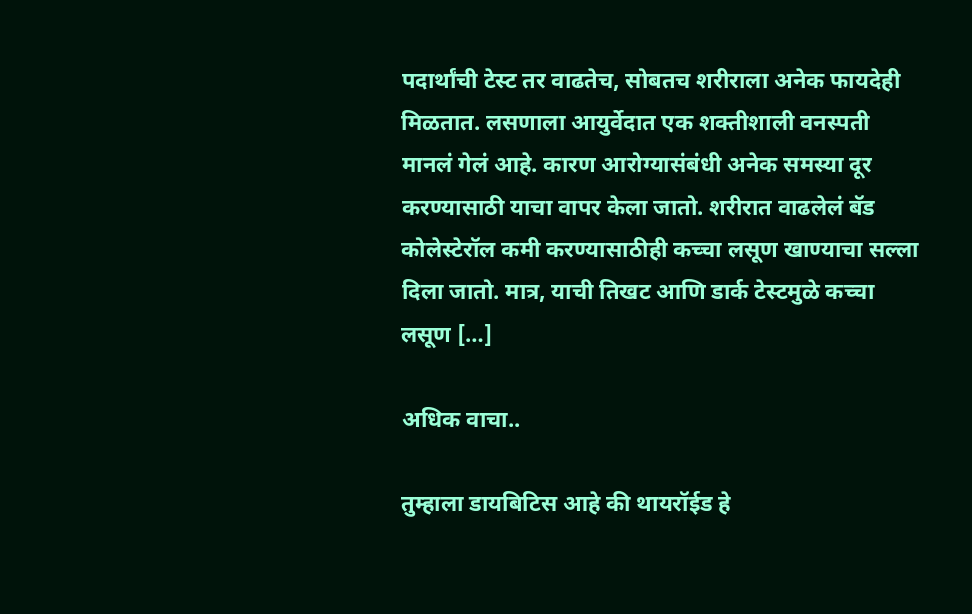पदार्थांची टेस्ट तर वाढतेच, सोबतच शरीराला अनेक फायदेही मिळतात. लसणाला आयुर्वेदात एक शक्तीशाली वनस्पती मानलं गेलं आहे. कारण आरोग्यासंबंधी अनेक समस्या दूर करण्यासाठी याचा वापर केला जातो. शरीरात वाढलेलं बॅड कोलेस्टेरॉल कमी करण्यासाठीही कच्चा लसूण खाण्याचा सल्ला दिला जातो. मात्र, याची तिखट आणि डार्क टेस्टमुळे कच्चा लसूण […]

अधिक वाचा..

तुम्हाला डायबिटिस आहे की थायरॉईड हे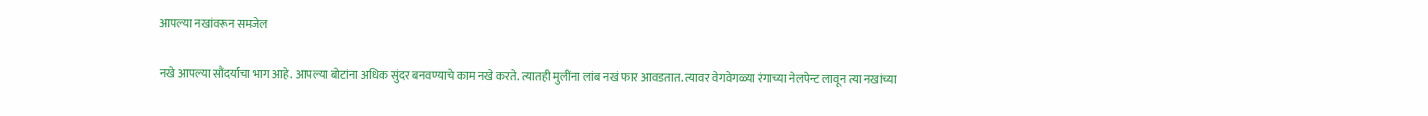आपल्या नखांवरून समजेल

नखे आपल्या सौंदर्याचा भाग आहे. आपल्या बोटांना अधिक सुंदर बनवण्याचे काम नखे करते. त्यातही मुलींना लांब नखं फार आवडतात. त्यावर वेगवेगळ्या रंगाच्या नेलपेन्ट लावून त्या नखांच्या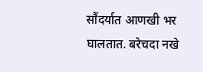सौंदर्यात आणखी भर घालतात. बरेचदा नखे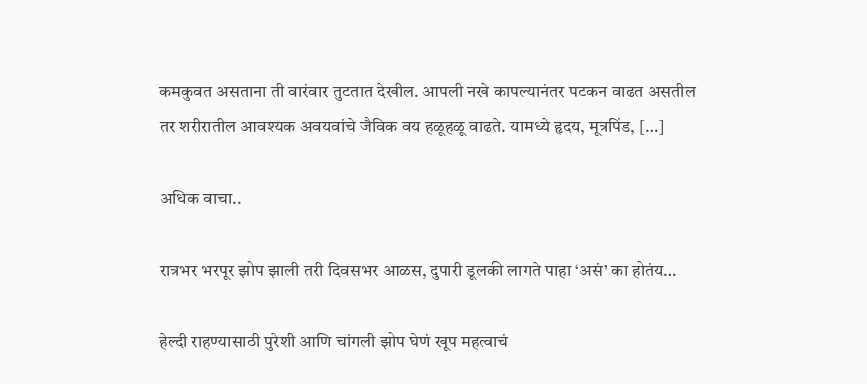कमकुवत असताना ती वारंवार तुटतात देखील. आपली नखे कापल्यानंतर पटकन वाढत असतील तर शरीरातील आवश्यक अवयवांचे जैविक वय हळूहळू वाढते. यामध्ये हृदय, मूत्रपिंड, […]

अधिक वाचा..

रात्रभर भरपूर झोप झाली तरी दिवसभर आळस, दुपारी डूलकी लागते पाहा ‘असं’ का होतंय…

हेल्दी राहण्यासाठी पुरेशी आणि चांगली झोप घेणं खूप महत्वाचं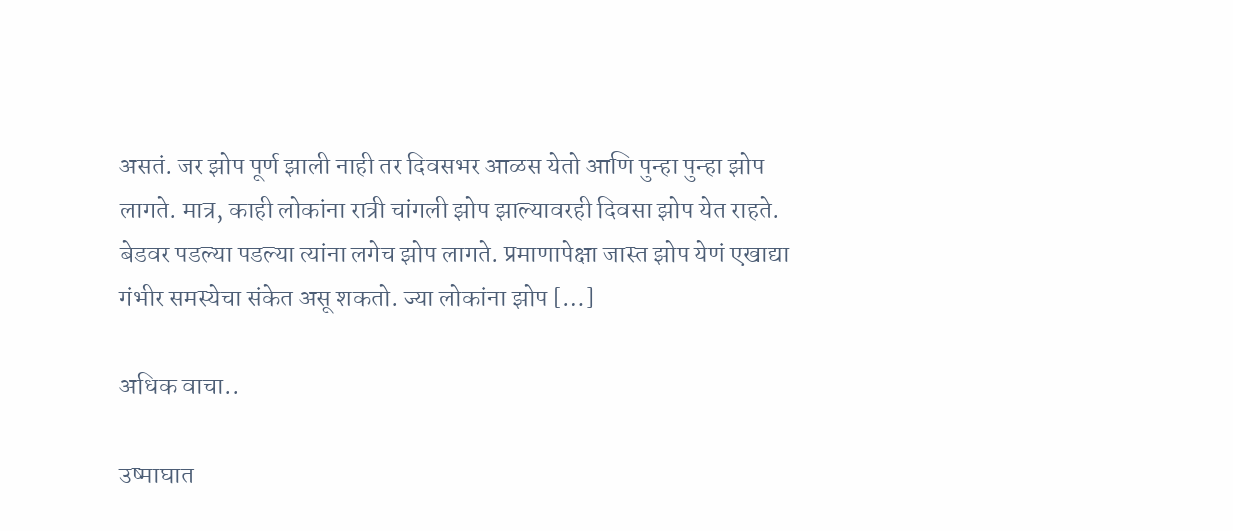असतं. जर झोप पूर्ण झाली नाही तर दिवसभर आळस येतो आणि पुन्हा पुन्हा झोप लागते. मात्र, काही लोकांना रात्री चांगली झोप झाल्यावरही दिवसा झोप येत राहते. बेडवर पडल्या पडल्या त्यांना लगेच झोप लागते. प्रमाणापेक्षा जास्त झोप येणं एखाद्या गंभीर समस्येचा संकेत असू शकतो. ज्या लोकांना झोप […]

अधिक वाचा..

उष्माघात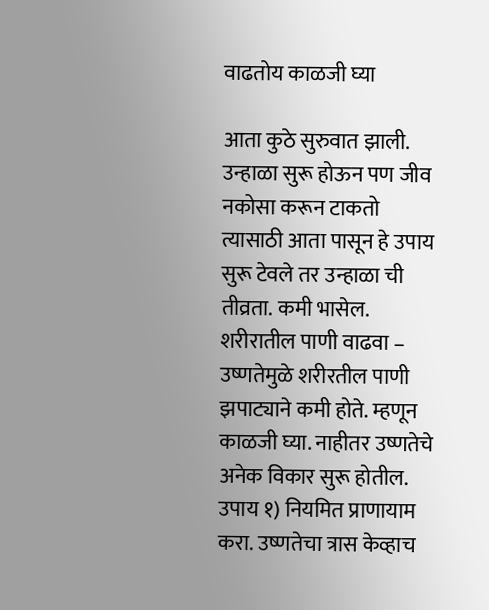वाढतोय काळजी घ्या

आता कुठे सुरुवात झाली. उन्हाळा सुरू होऊन पण जीव नकोसा करून टाकतो त्यासाठी आता पासून हे उपाय सुरू टेवले तर उन्हाळा ची तीव्रता. कमी भासेल. शरीरातील पाणी वाढवा – उष्णतेमुळे शरीरतील पाणी झपाट्याने कमी होते. म्हणून काळजी घ्या. नाहीतर उष्णतेचे अनेक विकार सुरू होतील. उपाय १) नियमित प्राणायाम करा. उष्णतेचा त्रास केव्हाच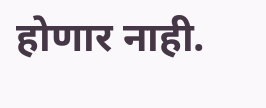होणार नाही.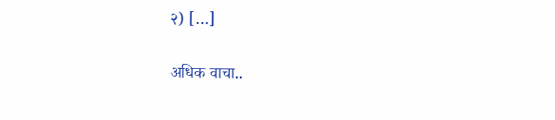२) […]

अधिक वाचा..